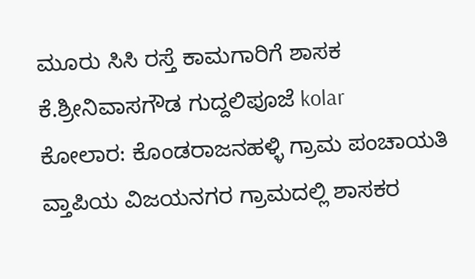ಮೂರು ಸಿಸಿ ರಸ್ತೆ ಕಾಮಗಾರಿಗೆ ಶಾಸಕ ಕೆ.ಶ್ರೀನಿವಾಸಗೌಡ ಗುದ್ದಲಿಪೂಜೆ kolar
ಕೋಲಾರ: ಕೊಂಡರಾಜನಹಳ್ಳಿ ಗ್ರಾಮ ಪಂಚಾಯತಿ ವ್ತಾಪಿಯ ವಿಜಯನಗರ ಗ್ರಾಮದಲ್ಲಿ ಶಾಸಕರ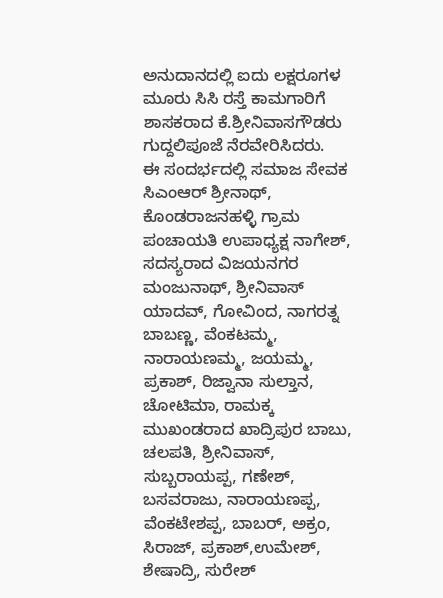ಅನುದಾನದಲ್ಲಿ ಐದು ಲಕ್ಷರೂಗಳ ಮೂರು ಸಿಸಿ ರಸ್ತೆ ಕಾಮಗಾರಿಗೆ ಶಾಸಕರಾದ ಕೆ.ಶ್ರೀನಿವಾಸಗೌಡರು ಗುದ್ದಲಿಪೂಜೆ ನೆರವೇರಿಸಿದರು.
ಈ ಸಂದರ್ಭದಲ್ಲಿ ಸಮಾಜ ಸೇವಕ ಸಿಎಂಆರ್ ಶ್ರೀನಾಥ್, ಕೊಂಡರಾಜನಹಳ್ಳಿ ಗ್ರಾಮ ಪಂಚಾಯತಿ ಉಪಾಧ್ಯಕ್ಷ ನಾಗೇಶ್, ಸದಸ್ಯರಾದ ವಿಜಯನಗರ ಮಂಜುನಾಥ್, ಶ್ರೀನಿವಾಸ್ ಯಾದವ್, ಗೋವಿಂದ, ನಾಗರತ್ನ ಬಾಬಣ್ಣ, ವೆಂಕಟಮ್ಮ, ನಾರಾಯಣಮ್ಮ, ಜಯಮ್ಮ, ಪ್ರಕಾಶ್, ರಿಜ್ವಾನಾ ಸುಲ್ತಾನ, ಚೋಟಿಮಾ, ರಾಮಕ್ಕ ಮುಖಂಡರಾದ ಖಾದ್ರಿಪುರ ಬಾಬು, ಚಲಪತಿ, ಶ್ರೀನಿವಾಸ್, ಸುಬ್ಬರಾಯಪ್ಪ, ಗಣೇಶ್, ಬಸವರಾಜು, ನಾರಾಯಣಪ್ಪ, ವೆಂಕಟೇಶಪ್ಪ, ಬಾಬರ್, ಅಕ್ರಂ, ಸಿರಾಜ್, ಪ್ರಕಾಶ್,ಉಮೇಶ್, ಶೇಷಾದ್ರಿ, ಸುರೇಶ್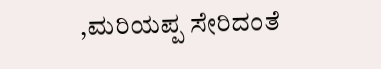,ಮರಿಯಪ್ಪ ಸೇರಿದಂತೆ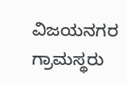ವಿಜಯನಗರ ಗ್ರಾಮಸ್ಥರು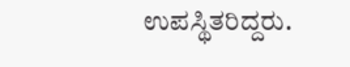ಉಪಸ್ಥಿತರಿದ್ದರು.